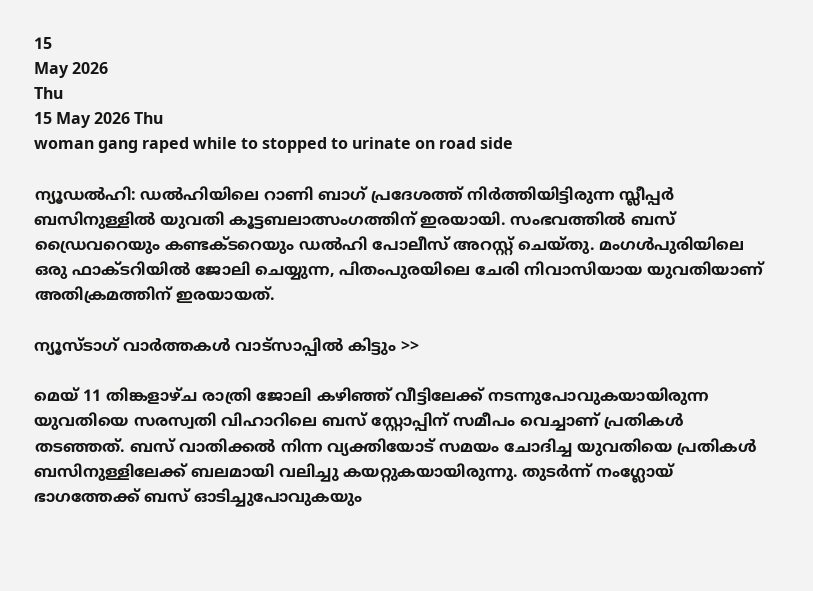15
May 2026
Thu
15 May 2026 Thu
woman gang raped while to stopped to urinate on road side

ന്യൂഡല്‍ഹി: ഡല്‍ഹിയിലെ റാണി ബാഗ് പ്രദേശത്ത് നിര്‍ത്തിയിട്ടിരുന്ന സ്ലീപ്പര്‍ ബസിനുള്ളില്‍ യുവതി കൂട്ടബലാത്സംഗത്തിന് ഇരയായി. സംഭവത്തില്‍ ബസ് ഡ്രൈവറെയും കണ്ടക്ടറെയും ഡല്‍ഹി പോലീസ് അറസ്റ്റ് ചെയ്തു. മംഗള്‍പുരിയിലെ ഒരു ഫാക്ടറിയില്‍ ജോലി ചെയ്യുന്ന, പിതംപുരയിലെ ചേരി നിവാസിയായ യുവതിയാണ് അതിക്രമത്തിന് ഇരയായത്.

ന്യൂസ്ടാഗ് വാര്‍ത്തകള്‍ വാട്‌സാപ്പില്‍ കിട്ടും >>

മെയ് 11 തിങ്കളാഴ്ച രാത്രി ജോലി കഴിഞ്ഞ് വീട്ടിലേക്ക് നടന്നുപോവുകയായിരുന്ന യുവതിയെ സരസ്വതി വിഹാറിലെ ബസ് സ്റ്റോപ്പിന് സമീപം വെച്ചാണ് പ്രതികള്‍ തടഞ്ഞത്. ബസ് വാതിക്കല്‍ നിന്ന വ്യക്തിയോട് സമയം ചോദിച്ച യുവതിയെ പ്രതികള്‍ ബസിനുള്ളിലേക്ക് ബലമായി വലിച്ചു കയറ്റുകയായിരുന്നു. തുടര്‍ന്ന് നംഗ്ലോയ് ഭാഗത്തേക്ക് ബസ് ഓടിച്ചുപോവുകയും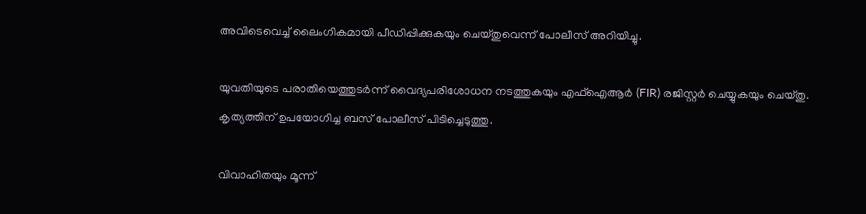അവിടെവെച്ച് ലൈംഗികമായി പീഡിപ്പിക്കുകയും ചെയ്തുവെന്ന് പോലീസ് അറിയിച്ചു.

യുവതിയുടെ പരാതിയെത്തുടര്‍ന്ന് വൈദ്യപരിശോധന നടത്തുകയും എഫ്‌ഐആര്‍ (FIR) രജിസ്റ്റര്‍ ചെയ്യുകയും ചെയ്തു. കൃത്യത്തിന് ഉപയോഗിച്ച ബസ് പോലീസ് പിടിച്ചെടുത്തു.

വിവാഹിതയും മൂന്ന്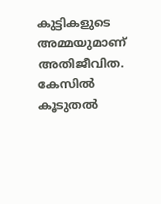കുട്ടികളുടെ അമ്മയുമാണ് അതിജീവിത.
കേസില്‍ കൂടുതല്‍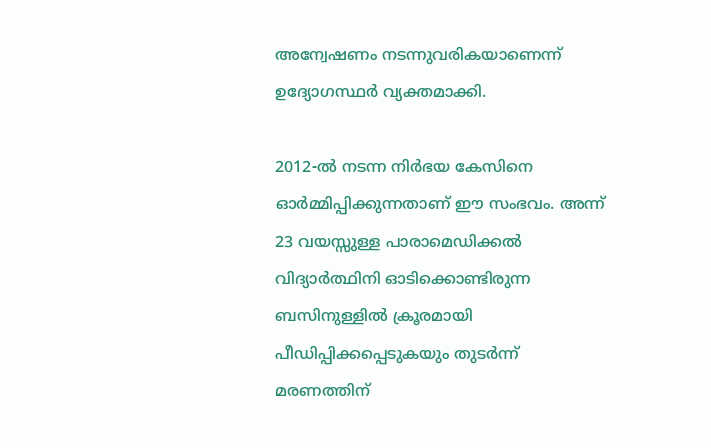അന്വേഷണം നടന്നുവരികയാണെന്ന് ഉദ്യോഗസ്ഥര്‍ വ്യക്തമാക്കി.

2012-ല്‍ നടന്ന നിര്‍ഭയ കേസിനെ ഓര്‍മ്മിപ്പിക്കുന്നതാണ് ഈ സംഭവം. അന്ന് 23 വയസ്സുള്ള പാരാമെഡിക്കല്‍ വിദ്യാര്‍ത്ഥിനി ഓടിക്കൊണ്ടിരുന്ന ബസിനുള്ളില്‍ ക്രൂരമായി പീഡിപ്പിക്കപ്പെടുകയും തുടര്‍ന്ന് മരണത്തിന്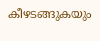കീഴടങ്ങുകയും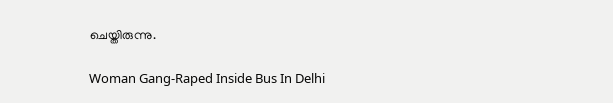ചെയ്തിരുന്നു.

Woman Gang-Raped Inside Bus In Delhi